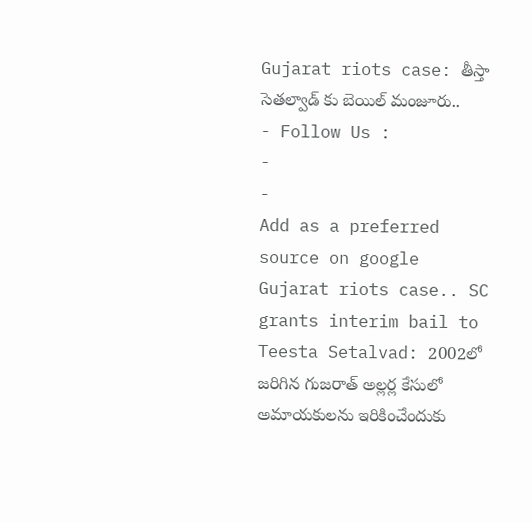Gujarat riots case: తీస్తా సెతల్వాడ్ కు బెయిల్ మంజూరు..
- Follow Us :
-
-
Add as a preferred
source on google
Gujarat riots case.. SC grants interim bail to Teesta Setalvad: 2002లో జరిగిన గుజరాత్ అల్లర్ల కేసులో అమాయకులను ఇరికించేందుకు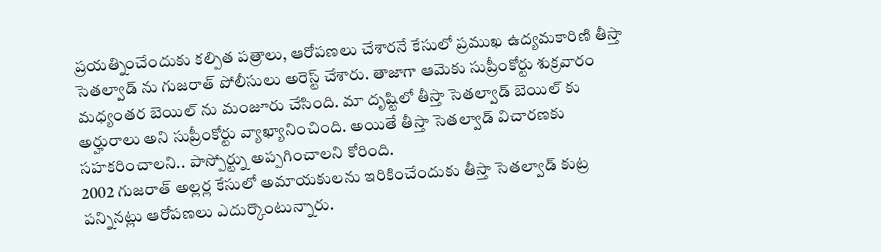ప్రయత్నించేందుకు కల్పిత పత్రాలు, ఆరోపణలు చేశారనే కేసులో ప్రముఖ ఉద్యమకారిణి తీస్తా సెతల్వాడ్ ను గుజరాత్ పోలీసులు అరెస్ట్ చేశారు. తాజాగా ఆమెకు సుప్రీంకోర్టు శుక్రవారం మధ్యంతర బెయిల్ ను మంజూరు చేసింది. మా దృష్టిలో తీస్తా సెతల్వాడ్ బెయిల్ కు అర్హురాలు అని సుప్రీంకోర్టు వ్యాఖ్యానించింది. అయితే తీస్తా సెతల్వాడ్ విచారణకు సహకరించాలని.. పాస్పోర్ట్ను అప్పగించాలని కోరింది.
2002 గుజరాత్ అల్లర్ల కేసులో అమాయకులను ఇరికించేందుకు తీస్తా సెతల్వాడ్ కుట్ర పన్నినట్లు ఆరోపణలు ఎదుర్కొంటున్నారు.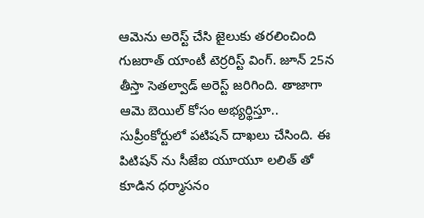ఆమెను అరెస్ట్ చేసి జైలుకు తరలించింది గుజరాత్ యాంటీ టెర్రరిస్ట్ వింగ్. జూన్ 25న తీస్తా సెతల్వాడ్ అరెస్ట్ జరిగింది. తాజాగా ఆమె బెయిల్ కోసం అభ్యర్థిస్తూ.. సుప్రీంకోర్టులో పటిషన్ దాఖలు చేసింది. ఈ పిటిషన్ ను సీజేఐ యూయూ లలిత్ తో కూడిన ధర్మాసనం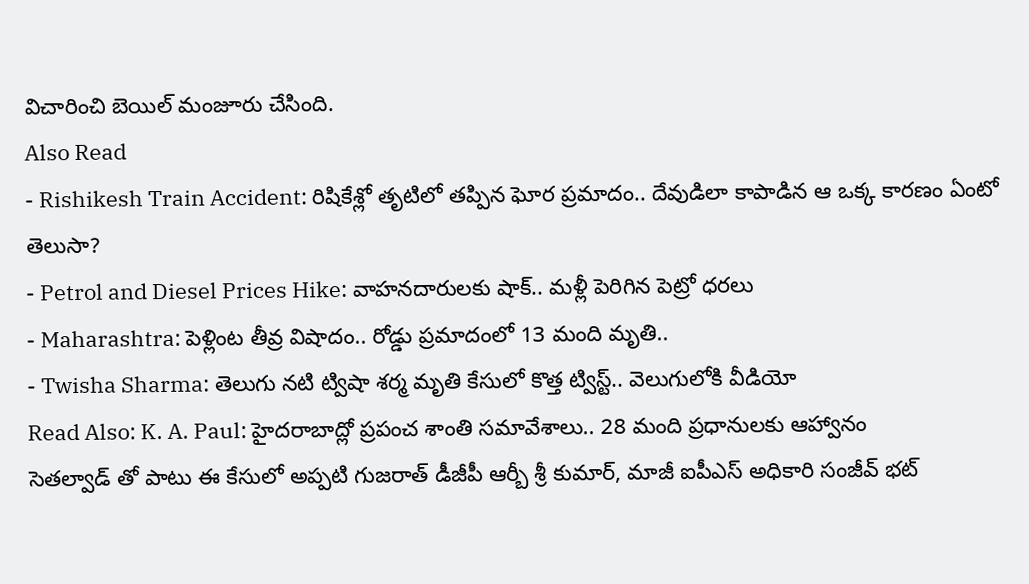విచారించి బెయిల్ మంజూరు చేసింది.
Also Read
- Rishikesh Train Accident: రిషికేశ్లో తృటిలో తప్పిన ఘోర ప్రమాదం.. దేవుడిలా కాపాడిన ఆ ఒక్క కారణం ఏంటో తెలుసా?
- Petrol and Diesel Prices Hike: వాహనదారులకు షాక్.. మళ్లీ పెరిగిన పెట్రో ధరలు
- Maharashtra: పెళ్లింట తీవ్ర విషాదం.. రోడ్డు ప్రమాదంలో 13 మంది మృతి..
- Twisha Sharma: తెలుగు నటి ట్విషా శర్మ మృతి కేసులో కొత్త ట్విస్ట్.. వెలుగులోకి వీడియో
Read Also: K. A. Paul: హైదరాబాద్లో ప్రపంచ శాంతి సమావేశాలు.. 28 మంది ప్రధానులకు ఆహ్వానం
సెతల్వాడ్ తో పాటు ఈ కేసులో అప్పటి గుజరాత్ డీజీపీ ఆర్బీ శ్రీ కుమార్, మాజీ ఐపీఎస్ అధికారి సంజీవ్ భట్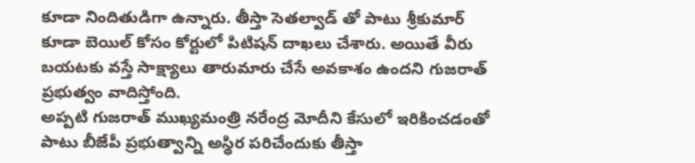కూడా నిందితుడిగా ఉన్నారు. తీస్తా సెతల్వాడ్ తో పాటు శ్రీకుమార్ కూడా బెయిల్ కోసం కోర్టులో పిటిషన్ దాఖలు చేశారు. అయితే వీరు బయటకు వస్తే సాక్ష్యాలు తారుమారు చేసే అవకాశం ఉందని గుజరాత్ ప్రభుత్వం వాదిస్తోంది.
అప్పటి గుజరాత్ ముఖ్యమంత్రి నరేంద్ర మోదీని కేసులో ఇరికించడంతో పాటు బీజేపీ ప్రభుత్వాన్ని అస్థిర పరిచేందుకు తీస్తా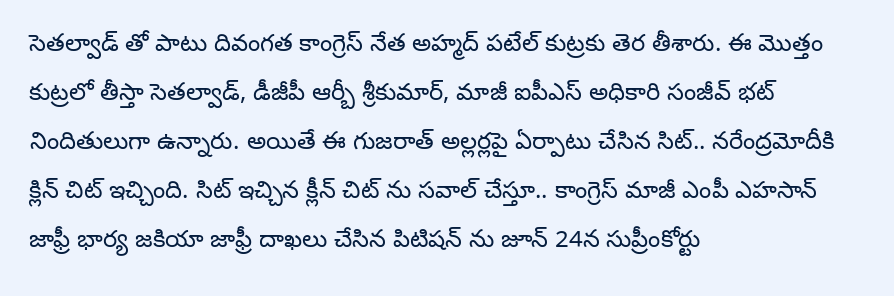సెతల్వాడ్ తో పాటు దివంగత కాంగ్రెస్ నేత అహ్మద్ పటేల్ కుట్రకు తెర తీశారు. ఈ మొత్తం కుట్రలో తీస్తా సెతల్వాడ్, డీజీపీ ఆర్బీ శ్రీకుమార్, మాజీ ఐపీఎస్ అధికారి సంజీవ్ భట్ నిందితులుగా ఉన్నారు. అయితే ఈ గుజరాత్ అల్లర్లపై ఏర్పాటు చేసిన సిట్.. నరేంద్రమోదీకి క్లిన్ చిట్ ఇచ్చింది. సిట్ ఇచ్చిన క్లీన్ చిట్ ను సవాల్ చేస్తూ.. కాంగ్రెస్ మాజీ ఎంపీ ఎహసాన్ జాఫ్రీ భార్య జకియా జాఫ్రీ దాఖలు చేసిన పిటిషన్ ను జూన్ 24న సుప్రీంకోర్టు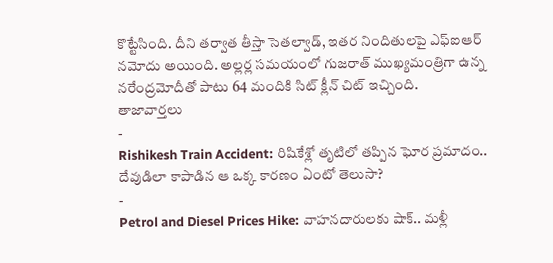కొట్టేసింది. దీని తర్వాత తీస్తా సెతల్వాడ్, ఇతర నిందితులపై ఎఫ్ఐఆర్ నమోదు అయింది. అల్లర్ల సమయంలో గుజరాత్ ముఖ్యమంత్రిగా ఉన్న నరేంద్రమోదీతో పాటు 64 మందికి సిట్ క్లీన్ చిట్ ఇచ్చింది.
తాజావార్తలు
-
Rishikesh Train Accident: రిషికేశ్లో తృటిలో తప్పిన ఘోర ప్రమాదం.. దేవుడిలా కాపాడిన ఆ ఒక్క కారణం ఏంటో తెలుసా?
-
Petrol and Diesel Prices Hike: వాహనదారులకు షాక్.. మళ్లీ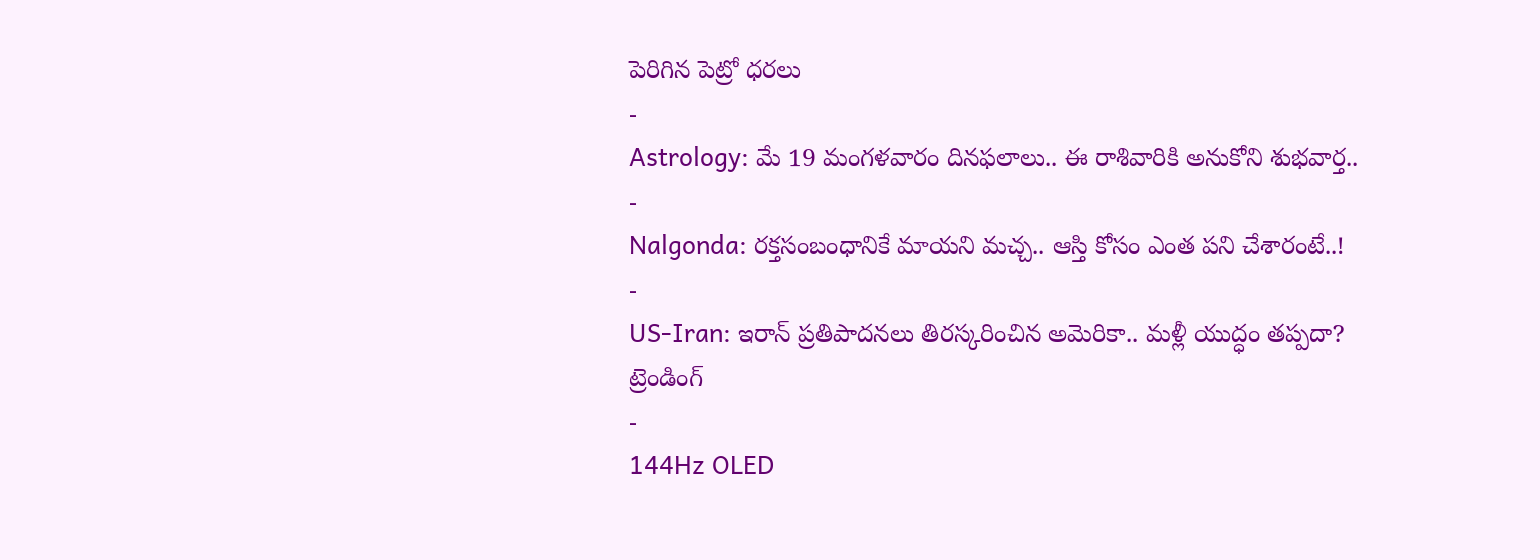పెరిగిన పెట్రో ధరలు
-
Astrology: మే 19 మంగళవారం దినఫలాలు.. ఈ రాశివారికి అనుకోని శుభవార్త..
-
Nalgonda: రక్తసంబంధానికే మాయని మచ్చ.. ఆస్తి కోసం ఎంత పని చేశారంటే..!
-
US-Iran: ఇరాన్ ప్రతిపాదనలు తిరస్కరించిన అమెరికా.. మళ్లీ యుద్ధం తప్పదా?
ట్రెండింగ్
-
144Hz OLED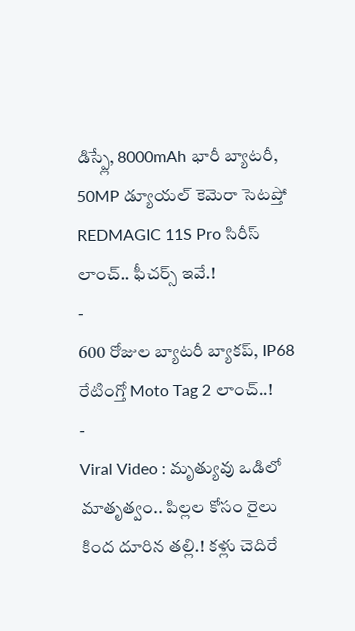డిస్ప్లే, 8000mAh భారీ బ్యాటరీ, 50MP డ్యూయల్ కెమెరా సెటప్తో REDMAGIC 11S Pro సిరీస్ లాంచ్.. ఫీచర్స్ ఇవే.!
-
600 రోజుల బ్యాటరీ బ్యాకప్, IP68 రేటింగ్తో Moto Tag 2 లాంచ్..!
-
Viral Video : మృత్యువు ఒడిలో మాతృత్వం.. పిల్లల కోసం రైలు కింద దూరిన తల్లి.! కళ్లు చెదిరే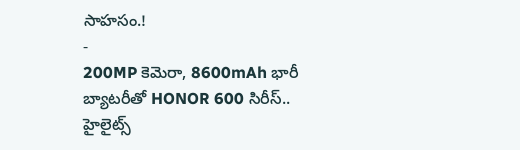సాహసం.!
-
200MP కెమెరా, 8600mAh భారీ బ్యాటరీతో HONOR 600 సిరీస్.. హైలైట్స్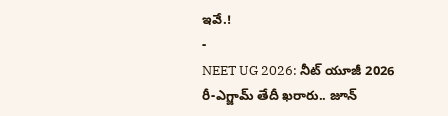ఇవే.!
-
NEET UG 2026: నీట్ యూజీ 2026 రీ-ఎగ్జామ్ తేదీ ఖరారు.. జూన్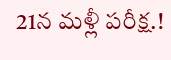21న మళ్లీ పరీక్ష.!